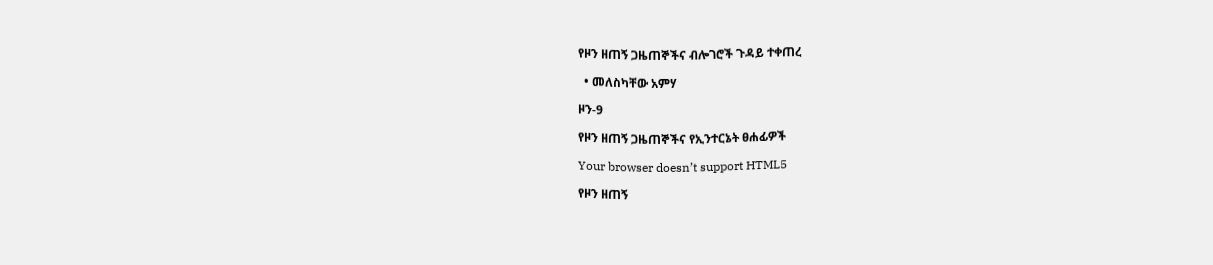የዞን ዘጠኝ ጋዜጠኞችና ብሎገሮች ጉዳይ ተቀጠረ

  • መለስካቸው አምሃ

ዞን-9

የዞን ዘጠኝ ጋዜጠኞችና የኢንተርኔት ፀሐፊዎች

Your browser doesn’t support HTML5

የዞን ዘጠኝ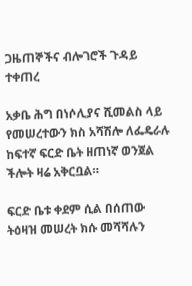ጋዜጠኞችና ብሎገሮች ጉዳይ ተቀጠረ

አቃቤ ሕግ በነሶሊያና ሺመልስ ላይ የመሠረተውን ክስ አሻሽሎ ለፌዴራሉ ከፍተኛ ፍርድ ቤት ዘጠነኛ ወንጀል ችሎት ዛሬ አቅርቧል።

ፍርድ ቤቱ ቀደም ሲል በሰጠው ትዕዛዝ መሠረት ክሱ መሻሻሉን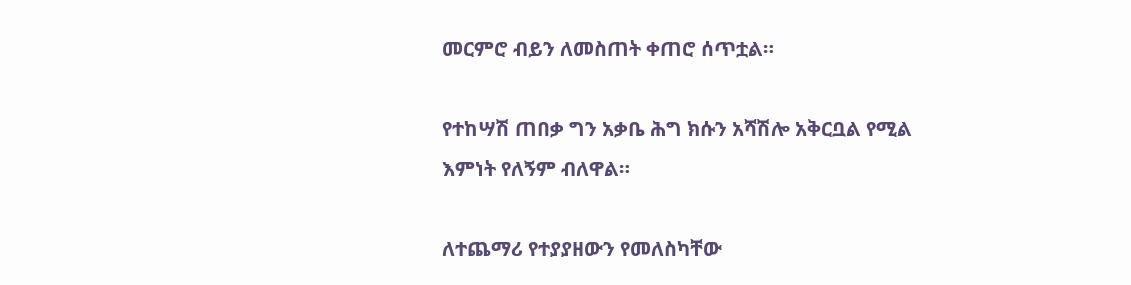መርምሮ ብይን ለመስጠት ቀጠሮ ሰጥቷል።

የተከሣሽ ጠበቃ ግን አቃቤ ሕግ ክሱን አሻሽሎ አቅርቧል የሚል እምነት የለኝም ብለዋል።

ለተጨማሪ የተያያዘውን የመለስካቸው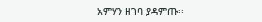አምሃን ዘገባ ያዳምጡ፡፡